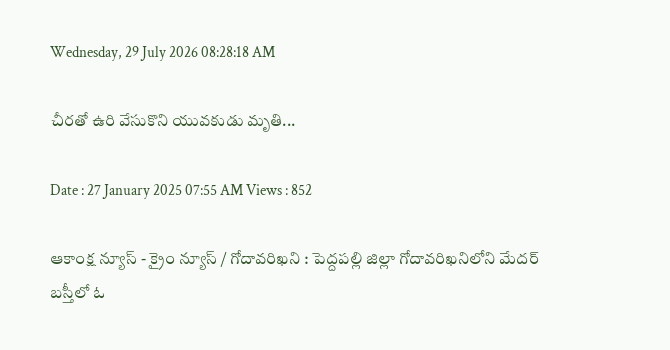Wednesday, 29 July 2026 08:28:18 AM

చీరతో ఉరి వేసుకొని యువకుడు మృతి...

Date : 27 January 2025 07:55 AM Views : 852

ఆకాంక్ష న్యూస్ - క్రైం న్యూస్ / గోదావరిఖని : పెద్దపల్లి జిల్లా గోదావరిఖనిలోని మేదర్ బస్తీలో ఓ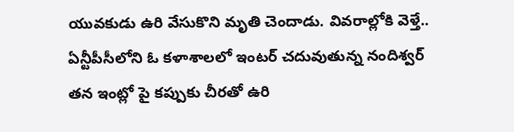యువకుడు ఉరి వేసుకొని మృతి చెందాడు. వివరాల్లోకి వెళ్తే.. ఏన్టీపీసీలోని ఓ కళాశాలలో ఇంటర్ చదువుతున్న నందిశ్వర్ తన ఇంట్లో పై కప్పుకు చీరతో ఉరి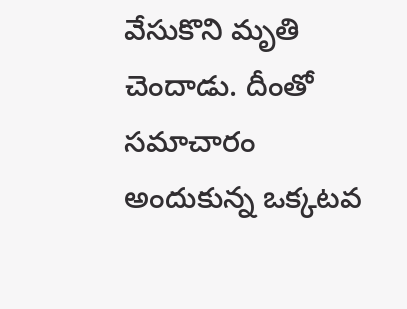వేసుకొని మృతి చెందాడు. దీంతో సమాచారం అందుకున్న ఒక్కటవ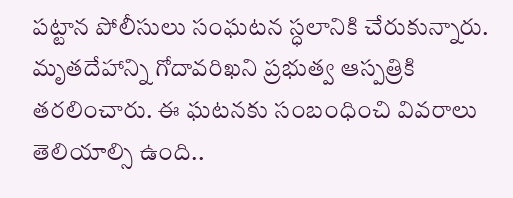పట్టాన పోలీసులు సంఘటన స్ధలానికి చేరుకున్నారు. మృతదేహాన్ని గోదావరిఖని ప్రభుత్వ ఆస్పత్రికి తరలించారు. ఈ ఘటనకు సంబంధించి వివరాలు తెలియాల్సి ఉంది..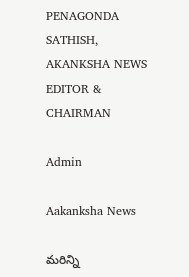PENAGONDA SATHISH, AKANKSHA NEWS EDITOR & CHAIRMAN

Admin

Aakanksha News

మరిన్ని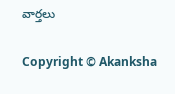వార్తలు

Copyright © Akanksha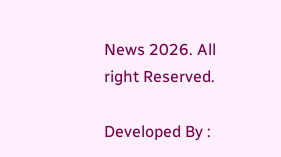News 2026. All right Reserved.

Developed By :